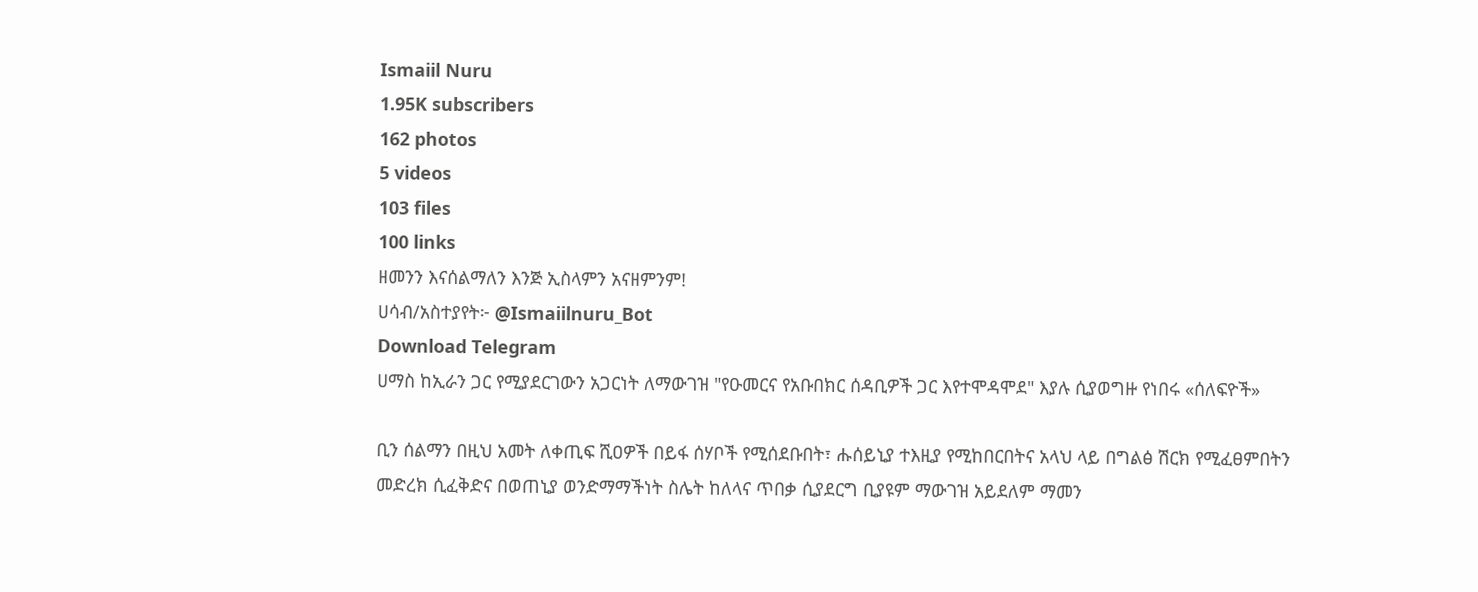Ismaiil Nuru
1.95K subscribers
162 photos
5 videos
103 files
100 links
ዘመንን እናሰልማለን እንጅ ኢስላምን አናዘምንም!
ሀሳብ/አስተያየት፦ @Ismaiilnuru_Bot
Download Telegram
ሀማስ ከኢራን ጋር የሚያደርገውን አጋርነት ለማውገዝ "የዑመርና የአቡበክር ሰዳቢዎች ጋር እየተሞዳሞደ" እያሉ ሲያወግዙ የነበሩ «ሰለፍዮች»

ቢን ሰልማን በዚህ አመት ለቀጢፍ ሺዐዎች በይፋ ሰሃቦች የሚሰደቡበት፣ ሑሰይኒያ ተእዚያ የሚከበርበትና አላህ ላይ በግልፅ ሽርክ የሚፈፀምበትን መድረክ ሲፈቅድና በወጠኒያ ወንድማማችነት ስሌት ከለላና ጥበቃ ሲያደርግ ቢያዩም ማውገዝ አይደለም ማመን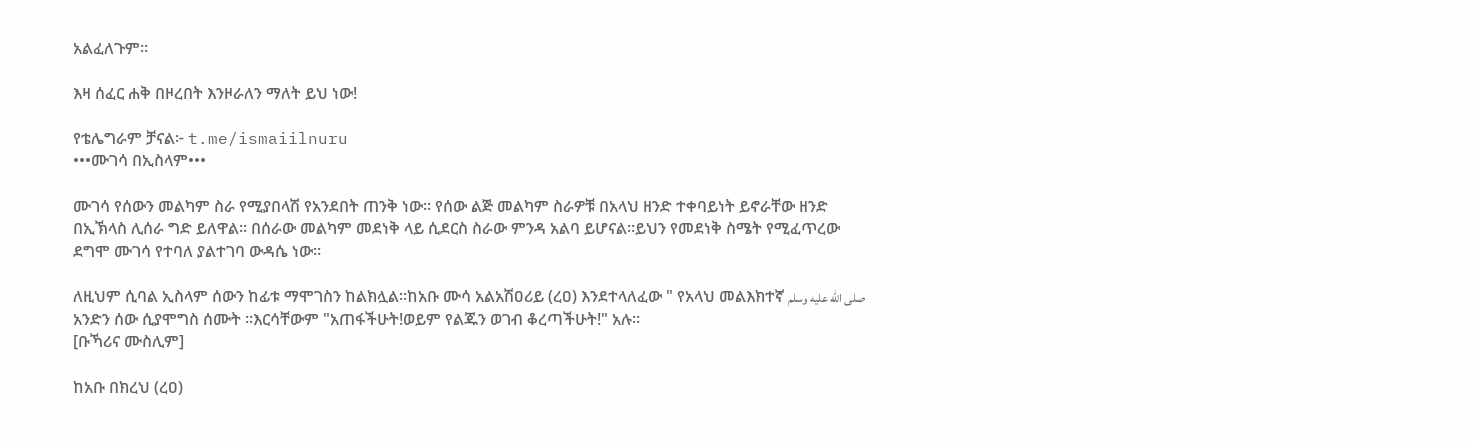አልፈለጉም።

እዛ ሰፈር ሐቅ በዞረበት እንዞራለን ማለት ይህ ነው!

የቴሌግራም ቻናል፦ t.me/ismaiilnuru
•••ሙገሳ በኢስላም•••

ሙገሳ የሰውን መልካም ስራ የሚያበላሽ የአንደበት ጠንቅ ነው። የሰው ልጅ መልካም ስራዎቹ በአላህ ዘንድ ተቀባይነት ይኖራቸው ዘንድ በኢኽላስ ሊሰራ ግድ ይለዋል። በሰራው መልካም መደነቅ ላይ ሲደርስ ስራው ምንዳ አልባ ይሆናል።ይህን የመደነቅ ስሜት የሚፈጥረው ደግሞ ሙገሳ የተባለ ያልተገባ ውዳሴ ነው።

ለዚህም ሲባል ኢስላም ሰውን ከፊቱ ማሞገስን ከልክሏል።ከአቡ ሙሳ አልአሽዐሪይ (ረዐ) እንደተላለፈው " የአላህ መልእክተኛ صلى الله عليه وسلم አንድን ሰው ሲያሞግስ ሰሙት ።እርሳቸውም "አጠፋችሁት!ወይም የልጁን ወገብ ቆረጣችሁት!" አሉ።
[ቡኻሪና ሙስሊም]

ከአቡ በክረህ (ረዐ)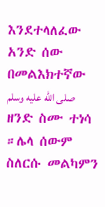እንደተላለፈው አንድ ሰው በመልእክተኛው صلى الله عليه وسلم ዘንድ ስሙ ተነሳ ።ሌላ ሰውም ስለርሱ መልካምን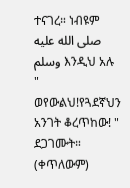ተናገረ። ነብዩም صلى الله عليه وسلم እንዲህ አሉ " ወየውልህ!የጓደኛህን አንገት ቆረጥከው! " ደጋገሙት። (ቀጥለውም)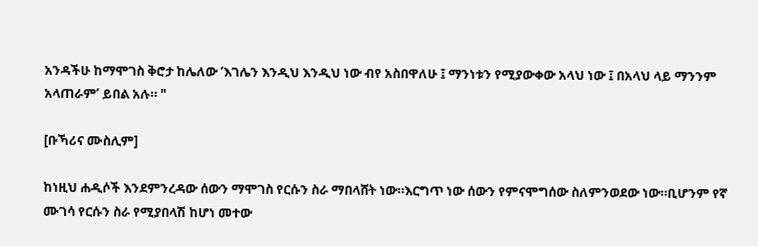አንዳችሁ ከማሞገስ ቅሮታ ከሌለው ‘እገሌን እንዲህ እንዲህ ነው ብየ አስበዋለሁ ፤ ማንነቱን የሚያውቀው አላህ ነው ፤ በአላህ ላይ ማንንም አላጠራም’ ይበል አሉ። "

[ቡኻሪና ሙስሊም]

ከነዚህ ሐዲሶች እንደምንረዳው ሰውን ማሞገስ የርሱን ስራ ማበላሸት ነው።እርግጥ ነው ሰውን የምናሞግሰው ስለምንወደው ነው።ቢሆንም የኛ ሙገሳ የርሱን ስራ የሚያበላሽ ከሆነ መተው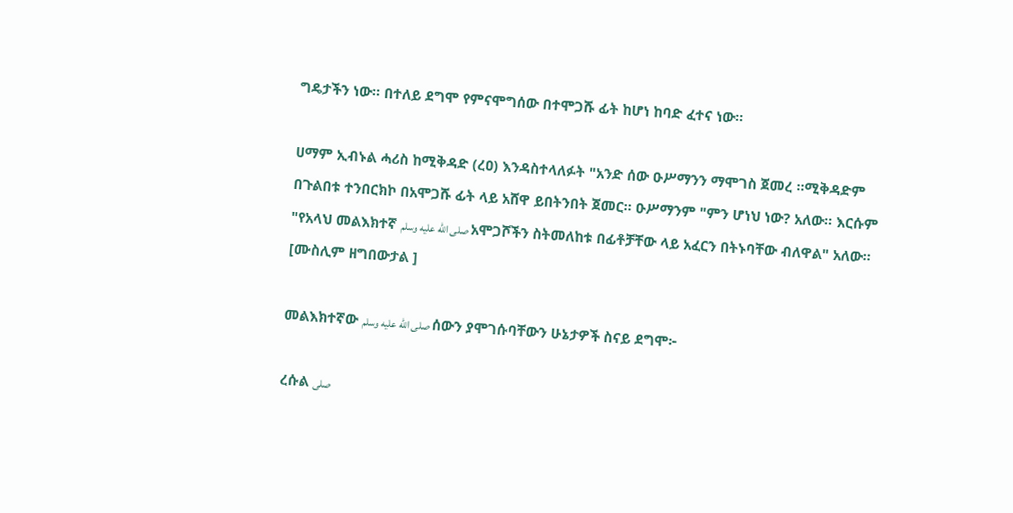ግዴታችን ነው። በተለይ ደግሞ የምናሞግሰው በተሞጋሹ ፊት ከሆነ ከባድ ፈተና ነው።

ሀማም ኢብኑል ሓሪስ ከሚቅዳድ (ረዐ) እንዳስተላለፉት "አንድ ሰው ዑሥማንን ማሞገስ ጀመረ ።ሚቅዳድም በጉልበቱ ተንበርክኮ በአሞጋሹ ፊት ላይ አሸዋ ይበትንበት ጀመር። ዑሥማንም "ምን ሆነህ ነው? አለው። እርሱም "የአላህ መልእክተኛ صلى الله عليه وسلم አሞጋሾችን ስትመለከቱ በፊቶቻቸው ላይ አፈርን በትኑባቸው ብለዋል" አለው።
[ሙስሊም ዘግበውታል ]

መልእክተኛው صلى الله عليه وسلم ሰውን ያሞገሱባቸውን ሁኔታዎች ስናይ ደግሞ፦

ረሱል صلى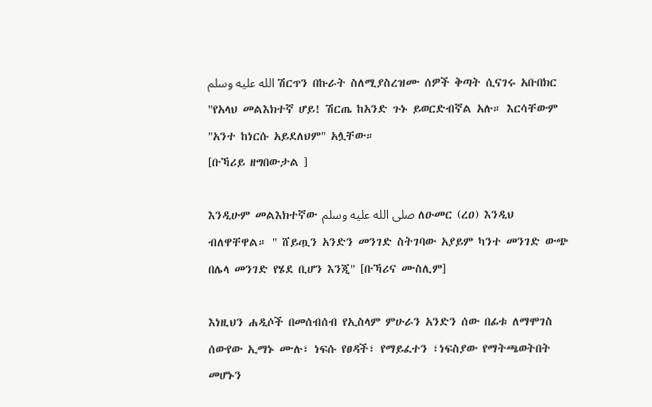الله عليه وسلم ሽርጥን በኩራት ስለሚያስረዝሙ ሰዎች ቅጣት ሲናገሩ አቡበክር "የአላህ መልእክተኛ ሆይ! ሽርጤ ከአንድ ጉኑ ይወርድብኛል አሉ። እርሳቸውም "አንተ ከነርሱ አይደለህም" አሏቸው።
[ቡኻሪይ ዘግበውታል ]

እንዲሁም መልእክተኛው صلى الله عليه وسلم ለዑመር (ረዐ) እንዲህ ብለዋቸዋል። " ሸይጧን አንድን መንገድ ስትገባው አያይም ካንተ መንገድ ውጭ በሌላ መንገድ የሄደ ቢሆን እንጂ" [ቡኻሪና ሙስሊም]

እነዚህን ሐዲሶች በመሰብሰብ የኢስላም ምሁራን አንድን ሰው በፊቱ ለማሞገስ ሰውየው ኢማኑ ሙሉ፣ ነፍሱ የፀዳች፣ የማይፈተን ፣ነፍስያው የማትጫወትበት መሆኑን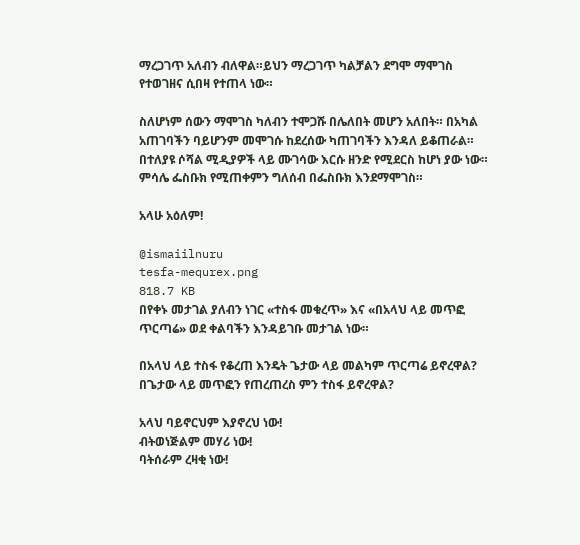ማረጋገጥ አለብን ብለዋል።ይህን ማረጋገጥ ካልቻልን ደግሞ ማሞገስ የተወገዘና ሲበዛ የተጠላ ነው።

ስለሆነም ሰውን ማሞገስ ካለብን ተሞጋሹ በሌለበት መሆን አለበት። በአካል አጠገባችን ባይሆንም መሞገሱ ከደረሰው ካጠገባችን እንዳለ ይቆጠራል። በተለያዩ ሶሻል ሚዲያዎች ላይ ሙገሳው እርሱ ዘንድ የሚደርስ ከሆነ ያው ነው። ምሳሌ ፌስቡክ የሚጠቀምን ግለሰብ በፌስቡክ እንደማሞገስ።

አላሁ አዕለም!

@ismaiilnuru
tesfa-mequrex.png
818.7 KB
በየቀኑ መታገል ያለብን ነገር «ተስፋ መቁረጥ» እና «በአላህ ላይ መጥፎ ጥርጣሬ» ወደ ቀልባችን እንዳይገቡ መታገል ነው።

በአላህ ላይ ተስፋ የቆረጠ እንዴት ጌታው ላይ መልካም ጥርጣሬ ይኖረዋል? በጌታው ላይ መጥፎን የጠረጠረስ ምን ተስፋ ይኖረዋል?

አላህ ባይኖርህም እያኖረህ ነው!
ብትወነጅልም መሃሪ ነው!
ባትሰራም ረዛቂ ነው!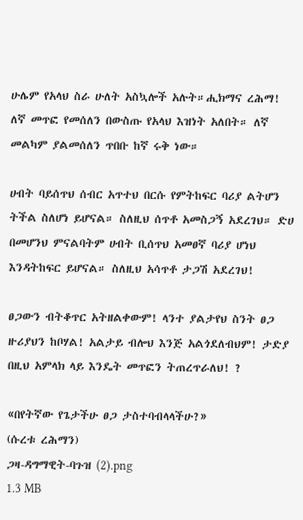ሁሌም የአላህ ስራ ሁለት አስኳሎች አሉት።ሒክማና ረሕማ! ለኛ መጥፎ የመሰለን በውስጡ የአላህ እዝነት አለበት። ለኛ መልካም ያልመሰለን ጥበቡ ከኛ ሩቅ ነው።

ሀብት ባይሰጥህ ሰብር አጥተህ በርሱ የምትከፍር ባሪያ ልትሆን ትችል ስለሆነ ይሆናል። ስለዚህ ሰጥቶ አመስጋኝ አደረገህ። ድሀ በመሆንህ ምናልባትም ሀብት ቢሰጥህ አመፀኛ ባሪያ ሆነህ እንዳትከፍር ይሆናል። ስለዚህ አሳጥቶ ታጋሽ አደረገህ!

ፀጋውን ብትቆጥር አትዘልቀውም! ላንተ ያልታየህ ስንት ፀጋ ዙሪያህን ከቦሃል! አልታይ ብሎህ እንጅ አልጎደለብህም! ታድያ በዚህ አምላክ ላይ እንዴት መጥፎን ትጠረጥራለህ! ?

«በየትኛው የጌታችሁ ፀጋ ታስተባብላላችሁ?»
(ሱረቱ ረሕማን)
ጋዛ-ዳግማዊት-ባጉዝ (2).png
1.3 MB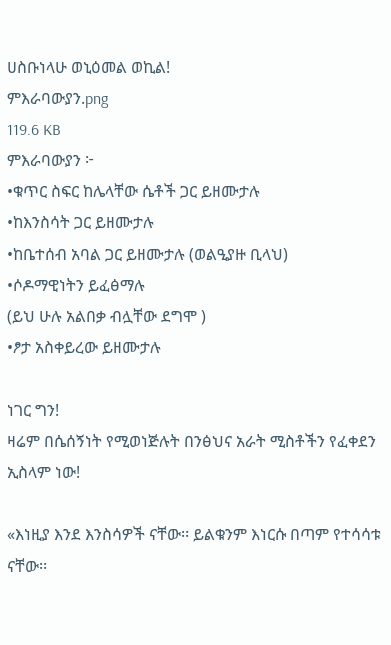ሀስቡነላሁ ወኒዕመል ወኪል!
ምእራባውያን.png
119.6 KB
ምእራባውያን ፦
•ቁጥር ስፍር ከሌላቸው ሴቶች ጋር ይዘሙታሉ
•ከእንስሳት ጋር ይዘሙታሉ
•ከቤተሰብ አባል ጋር ይዘሙታሉ (ወልዒያዙ ቢላህ)
•ሶዶማዊነትን ይፈፅማሉ
(ይህ ሁሉ አልበቃ ብሏቸው ደግሞ )
•ፆታ አስቀይረው ይዘሙታሉ

ነገር ግን!
ዛሬም በሴሰኝነት የሚወነጅሉት በንፅህና አራት ሚስቶችን የፈቀደን ኢስላም ነው!

«እነዚያ እንደ እንስሳዎች ናቸው፡፡ ይልቁንም እነርሱ በጣም የተሳሳቱ ናቸው፡፡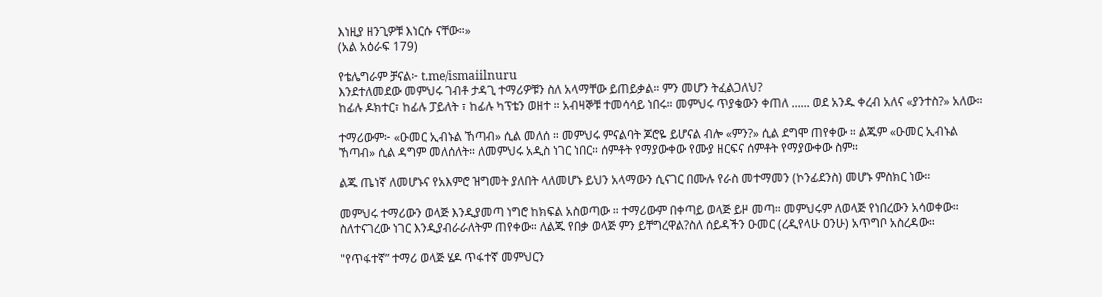እነዚያ ዘንጊዎቹ እነርሱ ናቸው።»
(አል አዕራፍ 179)

የቴሌግራም ቻናል፦ t.me/ismaiilnuru
እንደተለመደው መምህሩ ገብቶ ታዳጊ ተማሪዎቹን ስለ አላማቸው ይጠይቃል። ምን መሆን ትፈልጋለህ?
ከፊሉ ዶክተር፣ ከፊሉ ፓይለት ፣ ከፊሉ ካፕቴን ወዘተ ። አብዛኞቹ ተመሳሳይ ነበሩ። መምህሩ ጥያቄውን ቀጠለ ...... ወደ አንዱ ቀረብ አለና «ያንተስ?» አለው።

ተማሪውም፦ «ዑመር ኢብኑል ኸጣብ» ሲል መለሰ ። መምህሩ ምናልባት ጆሮዬ ይሆናል ብሎ «ምን?» ሲል ደግሞ ጠየቀው ። ልጁም «ዑመር ኢብኑል ኸጣብ» ሲል ዳግም መለሰለት። ለመምህሩ አዲስ ነገር ነበር። ሰምቶት የማያውቀው የሙያ ዘርፍና ሰምቶት የማያውቀው ስም።

ልጁ ጤነኛ ለመሆኑና የአእምሮ ዝግመት ያለበት ላለመሆኑ ይህን አላማውን ሲናገር በሙሉ የራስ መተማመን (ኮንፊደንስ) መሆኑ ምስክር ነው።

መምህሩ ተማሪውን ወላጅ እንዲያመጣ ነግሮ ከክፍል አስወጣው ። ተማሪውም በቀጣይ ወላጅ ይዞ መጣ። መምህሩም ለወላጅ የነበረውን አሳወቀው። ስለተናገረው ነገር እንዲያብራራለትም ጠየቀው። ለልጁ የበቃ ወላጅ ምን ይቸግረዋል?ስለ ሰይዳችን ዑመር (ረዲየላሁ ዐንሁ) አጥግቦ አስረዳው።

"የጥፋተኛ” ተማሪ ወላጅ ሄዶ ጥፋተኛ መምህርን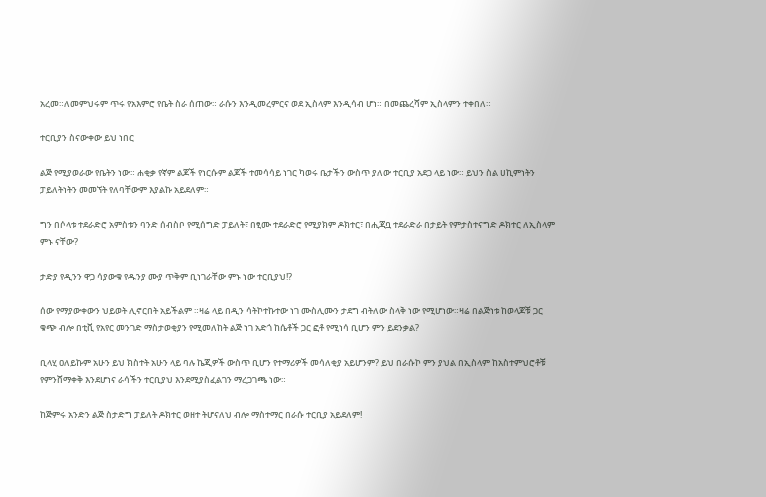አረመ።ለመምህሩም ጥሩ የአእምሮ የቤት ስራ ሰጠው። ራሱን እንዲመረምርና ወደ ኢስላም እንዲሳብ ሆነ። በመጨረሻም ኢስላምን ተቀበለ።

ተርቢያን ስናውቀው ይህ ነበር

ልጅ የሚያወራው የቤትን ነው። ሐቂቃ የኛም ልጆች የነርሱም ልጆች ተመሳሳይ ነገር ካወሩ ቤታችን ውስጥ ያለው ተርቢያ አደጋ ላይ ነው። ይህን ስል ሀኪምነትን ፓይለትነትን መመኘት የለባቸውም እያልኩ አይደለም።

ግን በሶላቱ ተደራድሮ አምስቱን ባንድ ሰብስቦ የሚሰግድ ፓይለት፣ በፂሙ ተደራድሮ የሚያክም ዶክተር፣ በሒጃቧ ተደራድራ በታይት የምታስተናግድ ዶክተር ለኢስላም ምኑ ናቸው?

ታድያ የዲንን ዋጋ ሳያውቁ የዱንያ ሙያ ጥቅም ቢነገራቸው ምኑ ነው ተርቢያህ!?

ሰው የማያውቀውን ህይወት ሊኖርበት አይችልም ።ዛሬ ላይ በዲን ሳትኮተኩተው ነገ ሙስሊሙን ታደግ ብትለው ስላቅ ነው የሚሆነው።ዛሬ በልጅነቱ ከወላጆቹ ጋር ቁጭ ብሎ በቲቪ የአየር መንገድ ማስታወቂያን የሚመለከት ልጅ ነገ አድጎ ከሴቶች ጋር ፎቶ የሚነሳ ቢሆን ምን ይደንቃል?

ቢላሂ ዐለይኩም አሁን ይህ ክስተት አሁን ላይ ባሉ ኬጂዎች ውስጥ ቢሆን የተማሪዎች መሳለቂያ አይሆንም? ይህ በራሱኮ ምን ያህል በኢስላም ከአስተምህሮቶቹ የምንሸማቀቅ እንደሆነና ራሳችን ተርቢያህ እንደሚያስፈልገን ማረጋገጫ ነው።

ከጅምሩ አንድን ልጅ ስታድግ ፓይለት ዶክተር ወዘተ ትሆናለህ ብሎ ማስተማር በራሱ ተርቢያ አይደለም!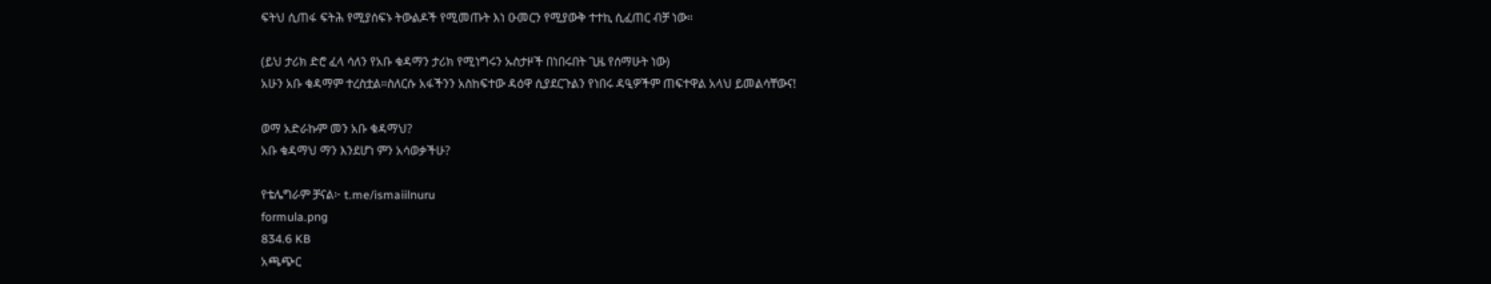ፍትህ ሲጠፋ ፍትሕ የሚያሰፍኑ ትውልዶች የሚመጡት እነ ዑመርን የሚያውቅ ተተኪ ሲፈጠር ብቻ ነው።

(ይህ ታሪክ ድሮ ፈላ ሳለን የአቡ ቁዳማን ታሪክ የሚነግሩን ኡስታዞች በነበሩበት ጊዜ የሰማሁት ነው)
አሁን አቡ ቁዳማም ተረስቷል።ስለርሱ አፋችንን አስከፍተው ዳዕዋ ሲያደርጉልን የነበሩ ዳዒዎችም ጠፍተዋል አላህ ይመልሳቸውና!

ወማ አድራኩም መን አቡ ቁዳማህ?
አቡ ቁዳማህ ማን እንደሆነ ምን አሳወቃችሁ?

የቴሌግራም ቻናል፦ t.me/ismaiilnuru
formula.png
834.6 KB
አጫጭር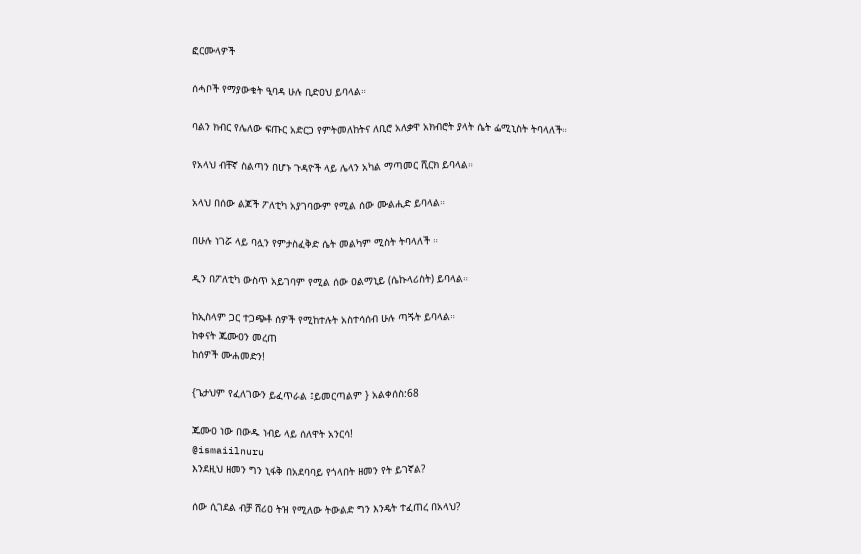ፎርሙላዎች

ሰሓቦች የማያውቁት ዒባዳ ሁሉ ቢድዐህ ይባላል።

ባልን ክብር የሌለው ፍጡር አድርጋ የምትመለከትና ለቢሮ አለቃዋ አክብሮት ያላት ሴት ፌሚኒስት ትባላለች።

የአላህ ብቸኛ ስልጣን በሆኑ ጉዳዮች ላይ ሌላን አካል ማጣመር ሺርክ ይባላል።

አላህ በሰው ልጆች ፖለቲካ አያገባውም የሚል ሰው ሙልሒድ ይባላል።

በሁሉ ነገሯ ላይ ባሏን የምታስፈቅድ ሴት መልካም ሚስት ትባላለች ።

ዲን በፖለቲካ ውስጥ አይገባም የሚል ሰው ዐልማኒይ (ሴኩላሪስት) ይባላል።

ከኢስላም ጋር ተጋጭቶ ሰዎች የሚከተሉት አስተሳሰብ ሁሉ ጣጙት ይባላል።
ከቀናት ጁሙዐን መረጠ
ከሰዎች ሙሐመድን!

{ጌታህም የፈለገውን ይፈጥራል ፤ይመርጣልም } አልቀሰስ:68

ጁሙዐ ነው በውዱ ነብይ ላይ ሰለዋት አንርሳ!
@ismaiilnuru
እንደዚህ ዘመን ግን ኒፋቅ በአደባባይ የጎላበት ዘመን የት ይገኛል?

ሰው ሲገደል ብቻ ሸሪዐ ትዝ የሚለው ትውልድ ግን እንዴት ተፈጠረ በአላህ?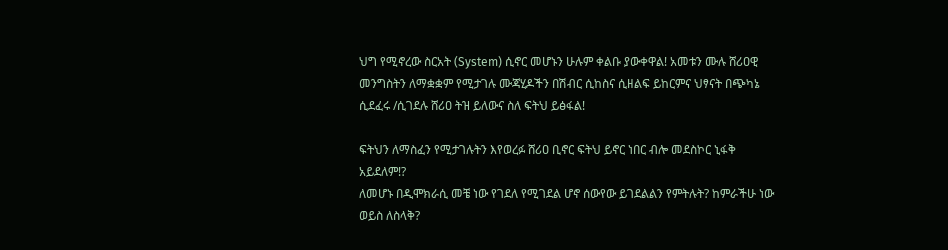ህግ የሚኖረው ስርአት (System) ሲኖር መሆኑን ሁሉም ቀልቡ ያውቀዋል! አመቱን ሙሉ ሸሪዐዊ መንግስትን ለማቋቋም የሚታገሉ ሙጃሂዶችን በሽብር ሲከስና ሲዘልፍ ይከርምና ህፃናት በጭካኔ ሲደፈሩ /ሲገደሉ ሸሪዐ ትዝ ይለውና ስለ ፍትህ ይፅፋል!

ፍትህን ለማስፈን የሚታገሉትን እየወረፉ ሸሪዐ ቢኖር ፍትህ ይኖር ነበር ብሎ መደስኮር ኒፋቅ አይደለም!?
ለመሆኑ በዲሞክራሲ መቼ ነው የገደለ የሚገደል ሆኖ ሰውየው ይገደልልን የምትሉት? ከምራችሁ ነው ወይስ ለስላቅ?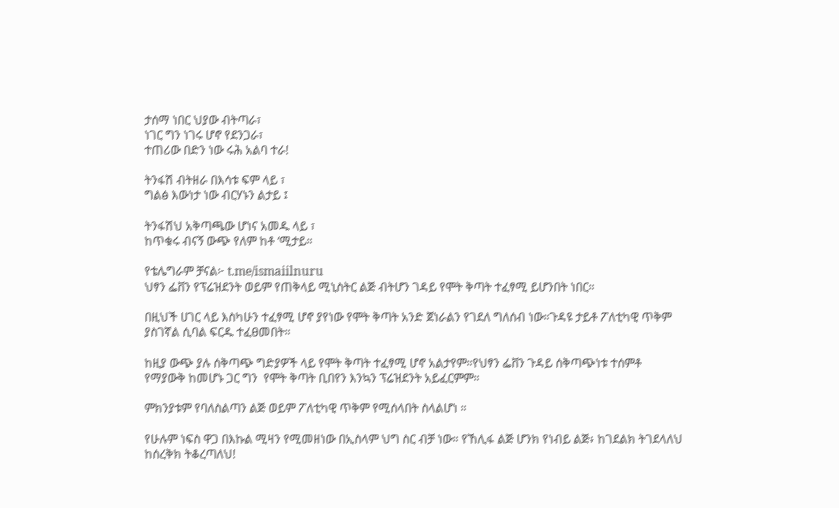ታሰማ ነበር ህያው ብትጣራ፣
ነገር ግን ነገሩ ሆኖ የደንጋራ፣
ተጠሪው በድን ነው ሩሕ አልባ ተራ!

ትንፋሽ ብትዘራ በእሳቱ ፍም ላይ ፣
ግልፅ እውነታ ነው ብርሃኑን ልታይ ፤

ትንፋሽህ አቅጣጫው ሆነና አመዱ ላይ ፣
ከጥቁሩ ብናኝ ውጭ የለም ከቶ ‘ሚታይ።

የቴሌግራም ቻናል፦ t.me/ismaiilnuru
ህፃን ፌቨን የፕሬዝደንት ወይም የጠቅላይ ሚኒስትር ልጅ ብትሆን ገዳይ የሞት ቅጣት ተፈፃሚ ይሆንበት ነበር።

በዚህች ሀገር ላይ እስካሁን ተፈፃሚ ሆኖ ያየነው የሞት ቅጣት አንድ ጀነራልን የገደለ ግለሰብ ነው።ጉዳዩ ታይቶ ፖለቲካዊ ጥቅም ያስገኛል ሲባል ፍርዱ ተፈፀመበት።

ከዚያ ውጭ ያሉ ሰቅጣጭ ግድያዎች ላይ የሞት ቅጣት ተፈፃሚ ሆኖ አልታየም።የህፃን ፌቨን ጉዳይ ሰቅጣጭነቱ ተሰምቶ የማያውቅ ከመሆኑ ጋር ግን  የሞት ቅጣት ቢበየን እንኳን ፕሬዝደንት አይፈርምም።

ምክንያቱም የባለስልጣን ልጅ ወይም ፖለቲካዊ ጥቅም የሚሰላበት ስላልሆነ ።

የሁሉም ነፍስ ዋጋ በእኩል ሚዛን የሚመዘነው በኢስላም ህግ ስር ብቻ ነው። የኸሊፋ ልጅ ሆንክ የነብይ ልጅ፥ ከገደልክ ትገደላለህ ከሰረቅክ ትቆረጣለህ!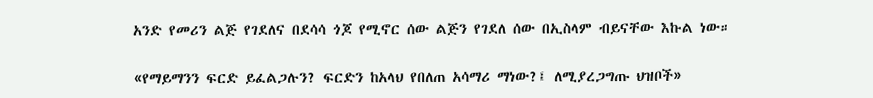አንድ የመሪን ልጅ የገደለና በደሳሳ ጎጆ የሚኖር ሰው ልጅን የገደለ ሰው በኢስላም ብይናቸው እኩል ነው።

«የማይማንን ፍርድ ይፈልጋሉን? ፍርድን ከአላህ የበለጠ አሳማሪ ማነው?፤ ለሚያረጋግጡ ህዝቦች»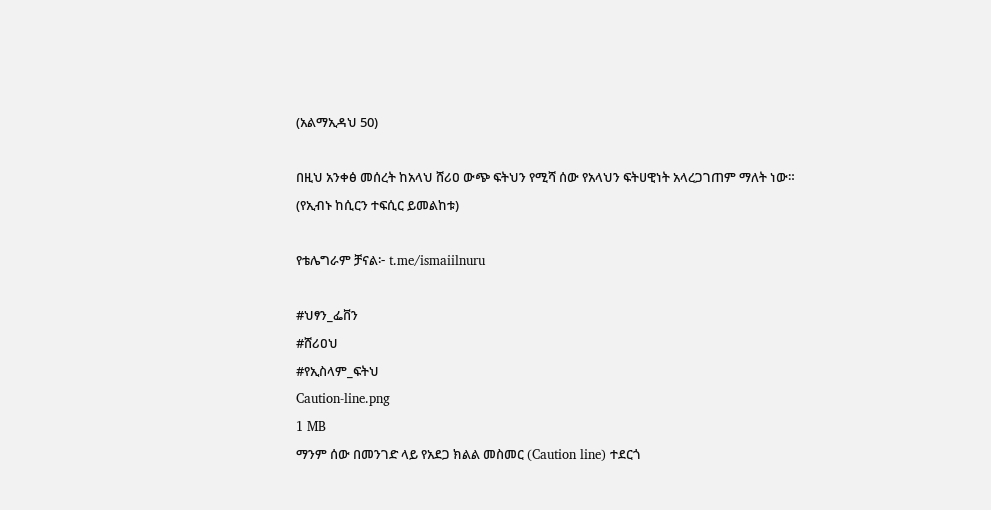(አልማኢዳህ 50)

በዚህ አንቀፅ መሰረት ከአላህ ሸሪዐ ውጭ ፍትህን የሚሻ ሰው የአላህን ፍትሀዊነት አላረጋገጠም ማለት ነው።
(የኢብኑ ከሲርን ተፍሲር ይመልከቱ)

የቴሌግራም ቻናል፦ t.me/ismaiilnuru

#ህፃን_ፌቨን
#ሸሪዐህ
#የኢስላም_ፍትህ
Caution-line.png
1 MB
ማንም ሰው በመንገድ ላይ የአደጋ ክልል መስመር (Caution line) ተደርጎ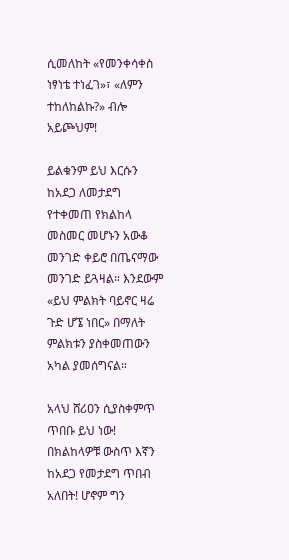ሲመለከት «የመንቀሳቀስ ነፃነቴ ተነፈገ»፣ «ለምን ተከለከልኩ?» ብሎ አይጮህም!

ይልቁንም ይህ እርሱን ከአደጋ ለመታደግ የተቀመጠ የክልከላ መስመር መሆኑን አውቆ መንገድ ቀይሮ በጤናማው መንገድ ይጓዛል። እንደውም «ይህ ምልክት ባይኖር ዛሬ ጉድ ሆኜ ነበር» በማለት ምልክቱን ያስቀመጠውን አካል ያመሰግናል።

አላህ ሸሪዐን ሲያስቀምጥ ጥበቡ ይህ ነው! በክልከላዎቹ ውስጥ እኛን ከአደጋ የመታደግ ጥበብ አለበት! ሆኖም ግን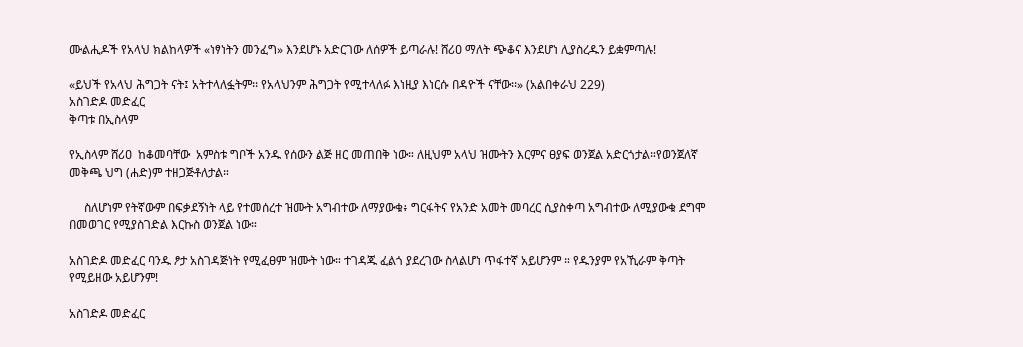ሙልሒዶች የአላህ ክልከላዎች «ነፃነትን መንፈግ» እንደሆኑ አድርገው ለሰዎች ይጣራሉ! ሸሪዐ ማለት ጭቆና እንደሆነ ሊያስረዱን ይቋምጣሉ!

«ይህች የአላህ ሕግጋት ናት፤ አትተላለፏትም፡፡ የአላህንም ሕግጋት የሚተላለፉ እነዚያ እነርሱ በዳዮች ናቸው፡፡» (አልበቀራህ 229)
አስገድዶ መድፈር
ቅጣቱ በኢስላም

የኢስላም ሸሪዐ  ከቆመባቸው  አምስቱ ግቦች አንዱ የሰውን ልጅ ዘር መጠበቅ ነው። ለዚህም አላህ ዝሙትን እርምና ፀያፍ ወንጀል አድርጎታል።የወንጀለኛ መቅጫ ህግ (ሐድ)ም ተዘጋጅቶለታል።

     ስለሆነም የትኛውም በፍቃደኝነት ላይ የተመሰረተ ዝሙት አግብተው ለማያውቁ፥ ግርፋትና የአንድ አመት መባረር ሲያስቀጣ አግብተው ለሚያውቁ ደግሞ በመወገር የሚያስገድል እርኩስ ወንጀል ነው።

አስገድዶ መድፈር ባንዱ ፆታ አስገዳጅነት የሚፈፀም ዝሙት ነው። ተገዳጁ ፈልጎ ያደረገው ስላልሆነ ጥፋተኛ አይሆንም ። የዱንያም የአኺራም ቅጣት የሚይዘው አይሆንም!

አስገድዶ መድፈር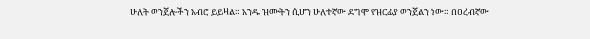ሁለት ወንጀሎችን አብሮ ይይዛል። አንዱ ዝሙትን ሲሆን ሁለተኛው ደግሞ የዝርፊያ ወንጀልን ነው። በዐረብኛው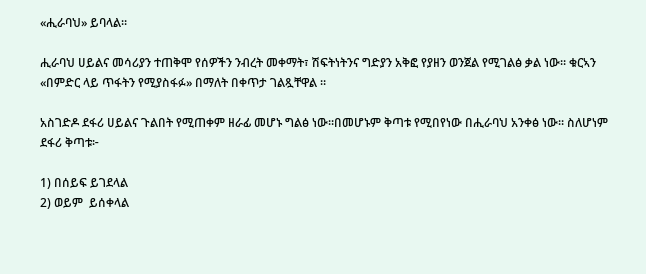«ሒራባህ» ይባላል።

ሒራባህ ሀይልና መሳሪያን ተጠቅሞ የሰዎችን ንብረት መቀማት፣ ሽፍትነትንና ግድያን አቅፎ የያዘን ወንጀል የሚገልፅ ቃል ነው። ቁርኣን «በምድር ላይ ጥፋትን የሚያስፋፉ» በማለት በቀጥታ ገልጿቸዋል ።

አስገድዶ ደፋሪ ሀይልና ጉልበት የሚጠቀም ዘራፊ መሆኑ ግልፅ ነው።በመሆኑም ቅጣቱ የሚበየነው በሒራባህ አንቀፅ ነው። ስለሆነም ደፋሪ ቅጣቱ፦

1) በሰይፍ ይገደላል
2) ወይም  ይሰቀላል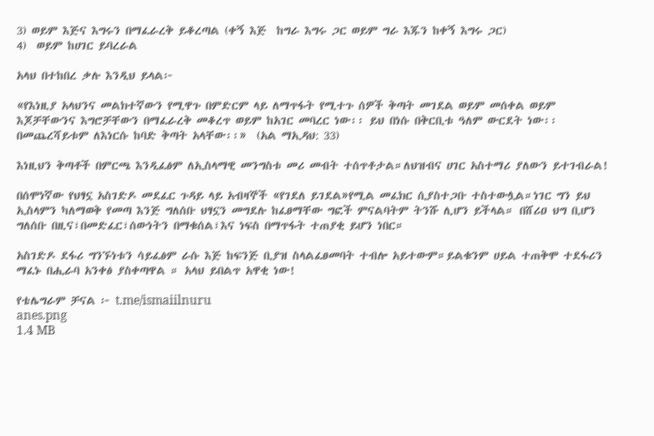3) ወይም እጅና እግሩን በማፈራረቅ ይቆረጣል (ቀኝ እጅ  ከግራ እግሩ ጋር ወይም ግራ እጁን ከቀኝ እግሩ ጋር)
4)  ወይም ከሀገር ይባረራል

አላህ በተከበረ ቃሉ እንዲህ ይላል፦

«የእነዚያ አላህንና መልክተኛውን የሚዋጉ በምድርም ላይ ለማጥፋት የሚተጉ ሰዎች ቅጣት መገደል ወይም መሰቀል ወይም እጆቻቸውንና እግሮቻቸውን በማፈራረቅ መቆረጥ ወይም ከአገር መባረር ነው፡፡ ይህ በነሱ በቅርቢቱ ዓለም ውርደት ነው፡፡ በመጨረሻይቱም ለእነርሱ ከባድ ቅጣት አላቸው፡፡»  (አል ማኢዳህ: 33)

እነዚህን ቅጣቶች በምርጫ እንዲፈፅም ለኢስላማዊ መንግስቱ መሪ መብት ተሰጥቶታል።ለህዝብና ሀገር አስተማሪ ያለውን ይተገብራል!

በሰሞነኛው የህፃኗ አስገድዶ መደፈር ጉዳይ ላይ አብዛኞች «የገደለ ይገደል»የሚል መፈክር ሲያስተጋቡ ተስተውሏል።ነገር ግን ይህ ኢስላምን ካለማወቅ የመጣ እንጅ ግለሰቡ ህፃኗን መግደሉ ከፈፀማቸው ግፎች ምናልባትም ትንሹ ሊሆን ይችላል። በሸሪዐ ህግ ቢሆን ግለሰቡ በዚና፣በመድፈር፣ሰውነትን በማቁሰል፣እና ነፍስ በማጥፋት ተጠያቂ ይሆን ነበር።

አስገድዶ ደፋሪ ግንኙነቱን ሳይፈፅም ራሱ እጅ ከፍንጅ ቢያዝ ስላልፈፀመባት ተብሎ አይተውም።ይልቁንም ሀይል ተጠቅሞ ተደፋሪን ማፈኑ በሒራባ አንቀፅ ያስቀጣዋል ። አላህ ይበልጥ አዋቂ ነው!

የቴሌግራም ቻናል ፦ t.me/ismaiilnuru
anes.png
1.4 MB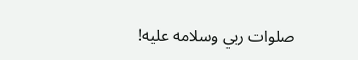صلوات ربي وسلامه عليه!